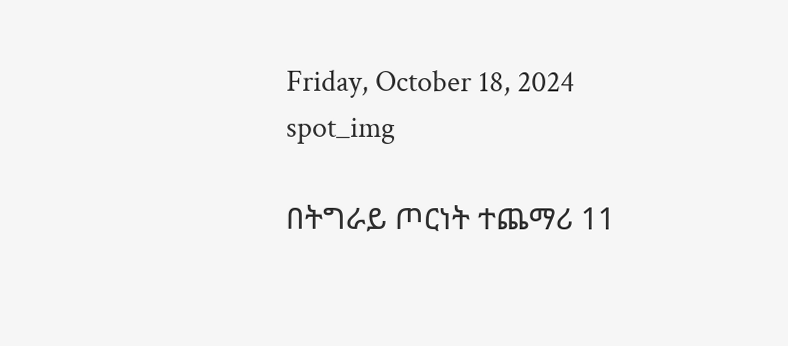Friday, October 18, 2024
spot_img

በትግራይ ጦርነት ተጨማሪ 11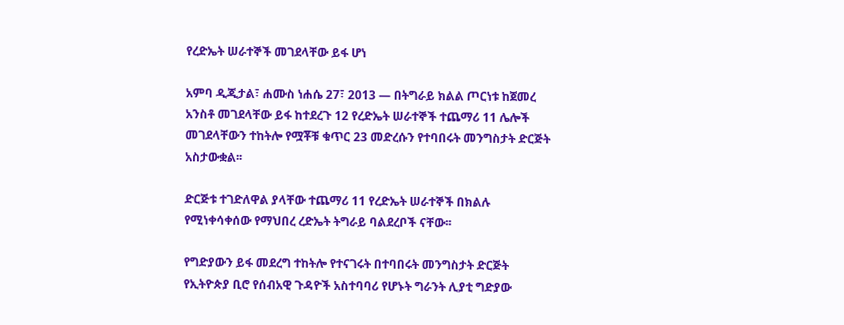የረድኤት ሠራተኞች መገደላቸው ይፋ ሆነ

አምባ ዲጂታል፣ ሐሙስ ነሐሴ 27፣ 2013 ― በትግራይ ክልል ጦርነቱ ከጀመረ አንስቶ መገደላቸው ይፋ ከተደረጉ 12 የረድኤት ሠራተኞች ተጨማሪ 11 ሌሎች መገደላቸውን ተከትሎ የሟቾቹ ቁጥር 23 መድረሱን የተባበሩት መንግስታት ድርጅት አስታውቋል፡፡

ድርጅቱ ተገድለዋል ያላቸው ተጨማሪ 11 የረድኤት ሠራተኞች በክልሉ የሚነቀሳቀሰው የማህበረ ረድኤት ትግራይ ባልደረቦች ናቸው፡፡

የግድያውን ይፋ መደረግ ተከትሎ የተናገሩት በተባበሩት መንግስታት ድርጅት የኢትዮጵያ ቢሮ የሰብአዊ ጉዳዮች አስተባባሪ የሆኑት ግራንት ሊያቲ ግድያው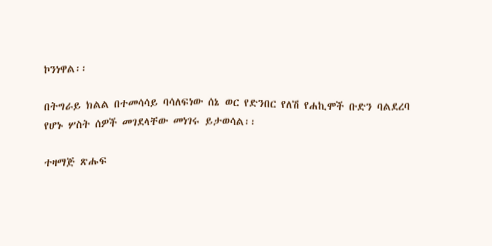ኮንነዋል፡፡

በትግራይ ክልል በተመሳሳይ ባሳለፍነው ሰኔ ወር የድንበር የለሽ የሐኪሞች ቡድን ባልደረባ የሆኑ ሦስት ሰዎች መገደላቸው መነገሩ ይታወሳል፡፡

ተዛማጅ ጽሑፍ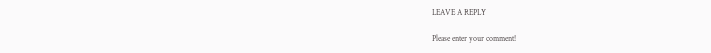LEAVE A REPLY

Please enter your comment!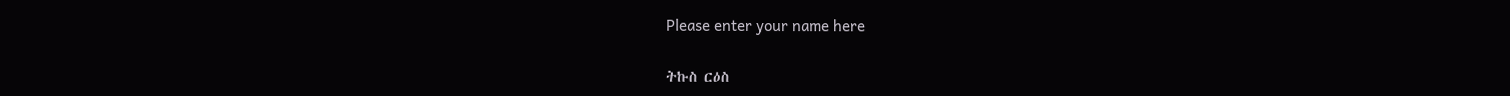Please enter your name here

ትኩስ ርዕስ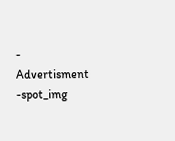- Advertisment -spot_img